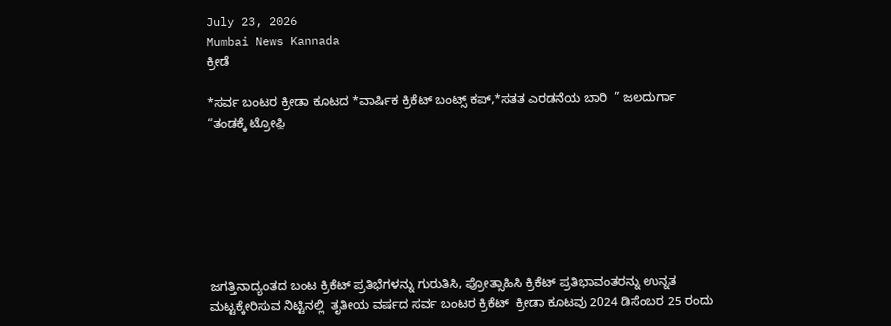July 23, 2026
Mumbai News Kannada
ಕ್ರೀಡೆ

*ಸರ್ವ ಬಂಟರ ಕ್ರೀಡಾ ಕೂಟದ *ವಾರ್ಷಿಕ ಕ್ರಿಕೆಟ್ ಬಂಟ್ಸ್ ಕಪ್,*ಸತತ ಎರಡನೆಯ ಬಾರಿ  ” ಜಲದುರ್ಗಾ “ತಂಡಕ್ಕೆ ಟ್ರೋಫ಼ಿ







ಜಗತ್ತಿನಾದ್ಯಂತದ ಬಂಟ ಕ್ರಿಕೆಟ್ ಪ್ರತಿಭೆಗಳನ್ನು ಗುರುತಿಸಿ, ಪ್ರೋತ್ಸಾಹಿಸಿ ಕ್ರಿಕೆಟ್ ಪ್ರತಿಭಾವಂತರನ್ನು ಉನ್ನತ ಮಟ್ಟಕ್ಕೇರಿಸುವ ನಿಟ್ಟಿನಲ್ಲಿ  ತೃತೀಯ ವರ್ಷದ ಸರ್ವ ಬಂಟರ ಕ್ರಿಕೆಟ್  ಕ್ರೀಡಾ ಕೂಟವು 2024 ಡಿಸೆಂಬರ 25 ರಂದು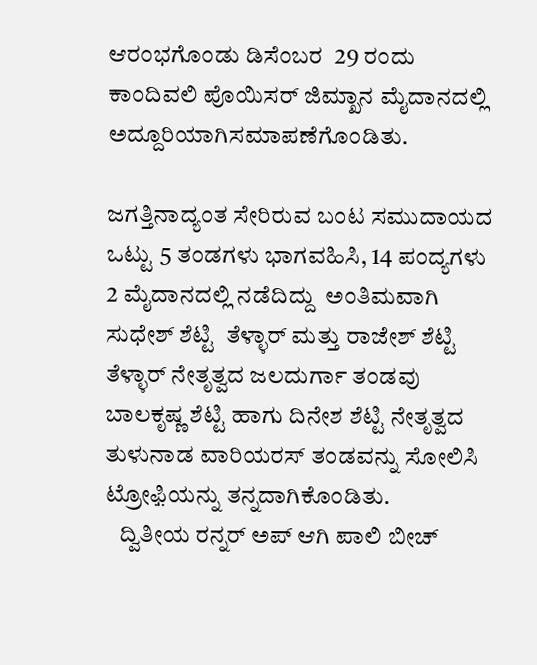ಆರಂಭಗೊಂಡು ಡಿಸೆಂಬರ  29 ರಂದು ಕಾಂದಿವಲಿ ಪೊಯಿಸರ್ ಜಿಮ್ಖಾನ ಮೈದಾನದಲ್ಲಿ ಅದ್ದೂರಿಯಾಗಿಸಮಾಪಣೆಗೊಂಡಿತು.

ಜಗತ್ತಿನಾದ್ಯಂತ ಸೇರಿರುವ ಬಂಟ ಸಮುದಾಯದ ಒಟ್ಟು 5 ತಂಡಗಳು ಭಾಗವಹಿಸಿ, 14 ಪಂದ್ಯಗಳು 2 ಮೈದಾನದಲ್ಲಿ ನಡೆದಿದ್ದು  ಅಂತಿಮವಾಗಿ  ಸುಧೇಶ್ ಶೆಟ್ಟಿ  ತೆಳ್ಳಾರ್ ಮತ್ತು ರಾಜೇಶ್ ಶೆಟ್ಟಿ ತೆಳ್ಳಾರ್ ನೇತೃತ್ವದ ಜಲದುರ್ಗಾ ತಂಡವು ಬಾಲಕೃಷ್ಣ ಶೆಟ್ಟಿ ಹಾಗು ದಿನೇಶ ಶೆಟ್ಟಿ ನೇತೃತ್ವದ ತುಳುನಾಡ ವಾರಿಯರಸ್ ತಂಡವನ್ನು ಸೋಲಿಸಿ ಟ್ರೋಫ಼ಿಯನ್ನು ತನ್ನದಾಗಿಕೊಂಡಿತು.
   ದ್ವಿತೀಯ ರನ್ನರ್ ಅಪ್ ಆಗಿ ಪಾಲಿ ಬೀಚ್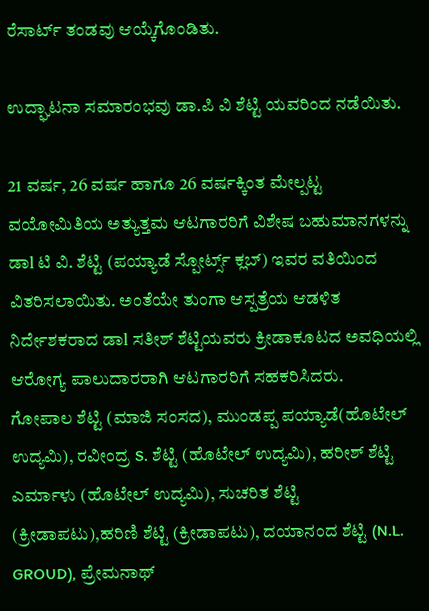ರೆಸಾರ್ಟ್ ತಂಡವು ಆಯ್ಕೆಗೊಂಡಿತು.

ಉದ್ಘಾಟನಾ ಸಮಾರಂಭವು ಡಾ.ಪಿ ವಿ ಶೆಟ್ಟಿ ಯವರಿಂದ ನಡೆಯಿತು.

21 ವರ್ಷ, 26 ವರ್ಷ ಹಾಗೂ 26 ವರ್ಷಕ್ಕಿಂತ ಮೇಲ್ಪಟ್ಟ ವಯೋಮಿತಿಯ ಅತ್ಯುತ್ತಮ ಆಟಗಾರರಿಗೆ ವಿಶೇಷ ಬಹುಮಾನಗಳನ್ನು ಡಾl ಟಿ ವಿ. ಶೆಟ್ಟಿ (ಪಯ್ಯಾಡೆ ಸ್ಪೋರ್ಟ್ಸ್ ಕ್ಲಬ್) ಇವರ ವತಿಯಿಂದ ವಿತರಿಸಲಾಯಿತು. ಅಂತೆಯೇ ತುಂಗಾ ಆಸ್ಪತ್ರೆಯ ಆಡಳಿತ ನಿರ್ದೇಶಕರಾದ ಡಾl ಸತೀಶ್ ಶೆಟ್ಟಿಯವರು ಕ್ರೀಡಾಕೂಟದ ಅವಧಿಯಲ್ಲಿ ಆರೋಗ್ಯ ಪಾಲುದಾರರಾಗಿ ಆಟಗಾರರಿಗೆ ಸಹಕರಿಸಿದರು.
ಗೋಪಾಲ ಶೆಟ್ಟಿ (ಮಾಜಿ ಸಂಸದ), ಮುಂಡಪ್ಪ ಪಯ್ಯಾಡೆ(ಹೊಟೇಲ್ ಉದ್ಯಮಿ), ರವೀಂದ್ರ S. ಶೆಟ್ಟಿ (ಹೊಟೇಲ್ ಉದ್ಯಮಿ), ಹರೀಶ್ ಶೆಟ್ಟಿ ಎರ್ಮಾಳು (ಹೊಟೇಲ್ ಉದ್ಯಮಿ), ಸುಚರಿತ ಶೆಟ್ಟಿ (ಕ್ರೀಡಾಪಟು),ಹರಿಣಿ ಶೆಟ್ಟಿ (ಕ್ರೀಡಾಪಟು), ದಯಾನಂದ ಶೆಟ್ಟಿ (N.L. GROUD), ಪ್ರೇಮನಾಥ್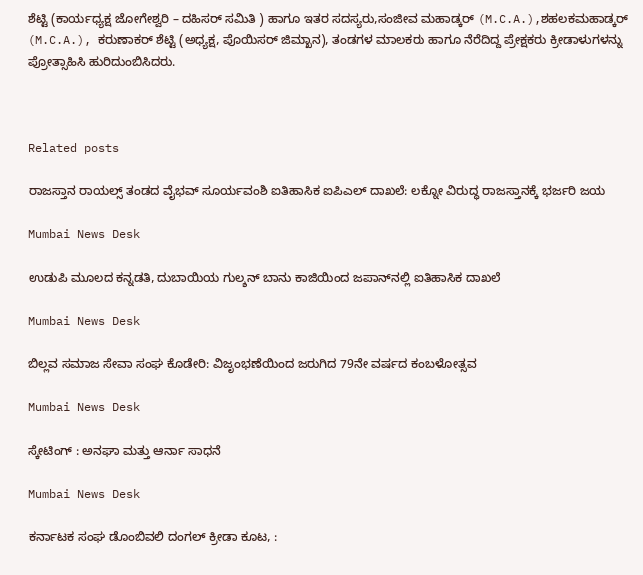ಶೆಟ್ಟಿ (ಕಾರ್ಯಧ್ಯಕ್ಷ ಜೋಗೇಶ್ವರಿ – ದಹಿಸರ್ ಸಮಿತಿ ) ಹಾಗೂ ಇತರ ಸದಸ್ಯರು,ಸಂಜೀವ ಮಹಾಡ್ಕರ್ (M.C.A.),ಶಹಲಕಮಹಾಡ್ಕರ್ (M.C.A.), ಕರುಣಾಕರ್ ಶೆಟ್ಟಿ (ಅಧ್ಯಕ್ಷ, ಪೊಯಿಸರ್ ಜಿಮ್ಖಾನ), ತಂಡಗಳ ಮಾಲಕರು ಹಾಗೂ ನೆರೆದಿದ್ದ ಪ್ರೇಕ್ಷಕರು ಕ್ರೀಡಾಳುಗಳನ್ನು ಪ್ರೋತ್ಸಾಹಿಸಿ ಹುರಿದುಂಬಿಸಿದರು.



Related posts

ರಾಜಸ್ತಾನ ರಾಯಲ್ಸ್ ತಂಡದ ವೈಭವ್ ಸೂರ್ಯವಂಶಿ ಐತಿಹಾಸಿಕ ಐಪಿಎಲ್ ದಾಖಲೆ: ಲಕ್ನೋ ವಿರುದ್ಧ ರಾಜಸ್ತಾನಕ್ಕೆ ಭರ್ಜರಿ ಜಯ

Mumbai News Desk

ಉಡುಪಿ ಮೂಲದ ಕನ್ನಡತಿ, ದುಬಾಯಿಯ ಗುಲ್ಶನ್ ಬಾನು ಕಾಜಿಯಿಂದ ಜಪಾನ್‌ನಲ್ಲಿ ಐತಿಹಾಸಿಕ ದಾಖಲೆ

Mumbai News Desk

ಬಿಲ್ಲವ ಸಮಾಜ ಸೇವಾ ಸಂಘ ಕೊಡೇರಿ: ವಿಜೃಂಭಣೆಯಿಂದ ಜರುಗಿದ 79ನೇ ವರ್ಷದ ಕಂಬಳೋತ್ಸವ

Mumbai News Desk

ಸ್ಕೇಟಿಂಗ್ : ಅನಘಾ ಮತ್ತು ಆರ್ನಾ ಸಾಧನೆ

Mumbai News Desk

ಕರ್ನಾಟಕ ಸಂಘ ಡೊಂಬಿವಲಿ ದಂಗಲ್ ಕ್ರೀಡಾ ಕೂಟ, :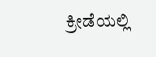ಕ್ರೀಡೆಯಲ್ಲಿ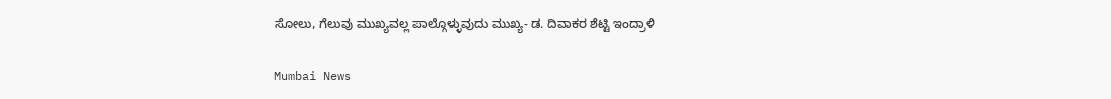ಸೋಲು, ಗೆಲುವು ಮುಖ್ಯವಲ್ಲ ಪಾಲ್ಗೊಳ್ಳುವುದು ಮುಖ್ಯ- ಡ. ದಿವಾಕರ ಶೆಟ್ಟಿ ಇಂದ್ರಾಳಿ

Mumbai News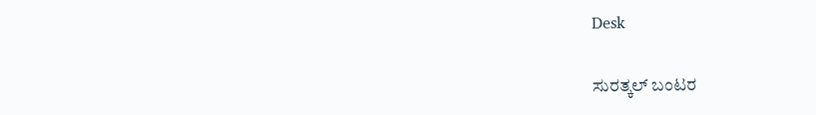Desk

ಸುರತ್ಕಲ್ ಬಂಟರ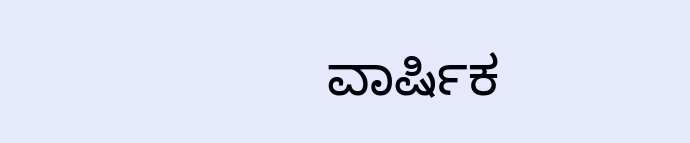ವಾರ್ಷಿಕ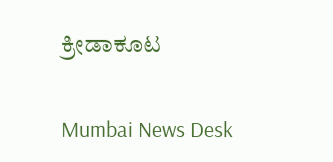ಕ್ರೀಡಾಕೂಟ

Mumbai News Desk